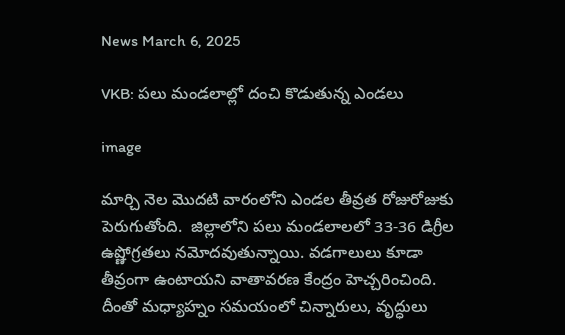News March 6, 2025

VKB: పలు మండలాల్లో దంచి కొడుతున్న ఎండలు

image

మార్చి నెల మొదటి వారంలోని ఎండల తీవ్రత రోజురోజుకు పెరుగుతోంది.  జిల్లాలోని పలు మండలాలలో 33-36 డిగ్రీల ఉష్ణోగ్రతలు నమోదవుతున్నాయి. వడగాలులు కూడా తీవ్రంగా ఉంటాయని వాతావరణ కేంద్రం హెచ్చరించింది. దీంతో మధ్యాహ్నం సమయంలో చిన్నారులు, వృద్ధులు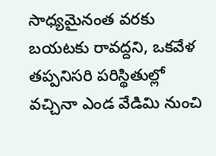సాధ్యమైనంత వరకు బయటకు రావద్దని, ఒకవేళ తప్పనిసరి పరిస్థితుల్లో వచ్చినా ఎండ వేడిమి నుంచి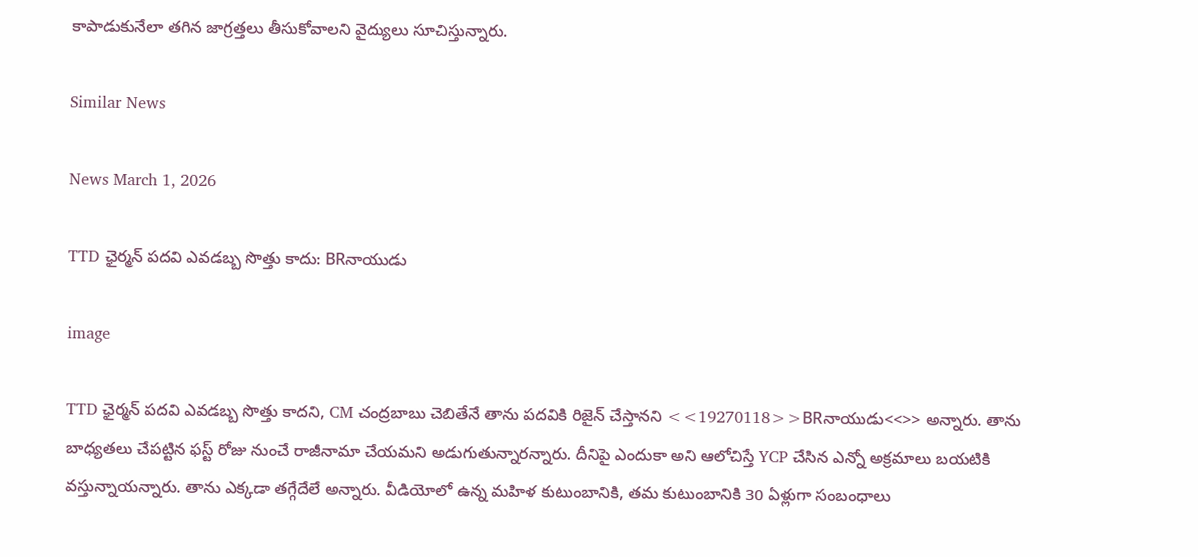కాపాడుకునేలా తగిన జాగ్రత్తలు తీసుకోవాలని వైద్యులు సూచిస్తున్నారు.

Similar News

News March 1, 2026

TTD ఛైర్మన్ పదవి ఎవడబ్బ సొత్తు కాదు: BRనాయుడు

image

TTD ఛైర్మన్ పదవి ఎవడబ్బ సొత్తు కాదని, CM చంద్రబాబు చెబితేనే తాను పదవికి రిజైన్ చేస్తానని <<19270118>>BRనాయుడు<<>> అన్నారు. తాను బాధ్యతలు చేపట్టిన ఫస్ట్ రోజు నుంచే రాజీనామా చేయమని అడుగుతున్నారన్నారు. దీనిపై ఎందుకా అని ఆలోచిస్తే YCP చేసిన ఎన్నో అక్రమాలు బయటికి వస్తున్నాయన్నారు. తాను ఎక్కడా తగ్గేదేలే అన్నారు. వీడియోలో ఉన్న మహిళ కుటుంబానికి, తమ కుటుంబానికి 30 ఏళ్లుగా సంబంధాలు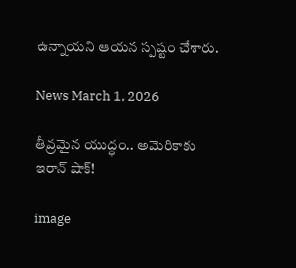ఉన్నాయని ఆయన స్పష్టం చేశారు.

News March 1, 2026

తీవ్రమైన యుద్ధం.. అమెరికాకు ఇరాన్ షాక్!

image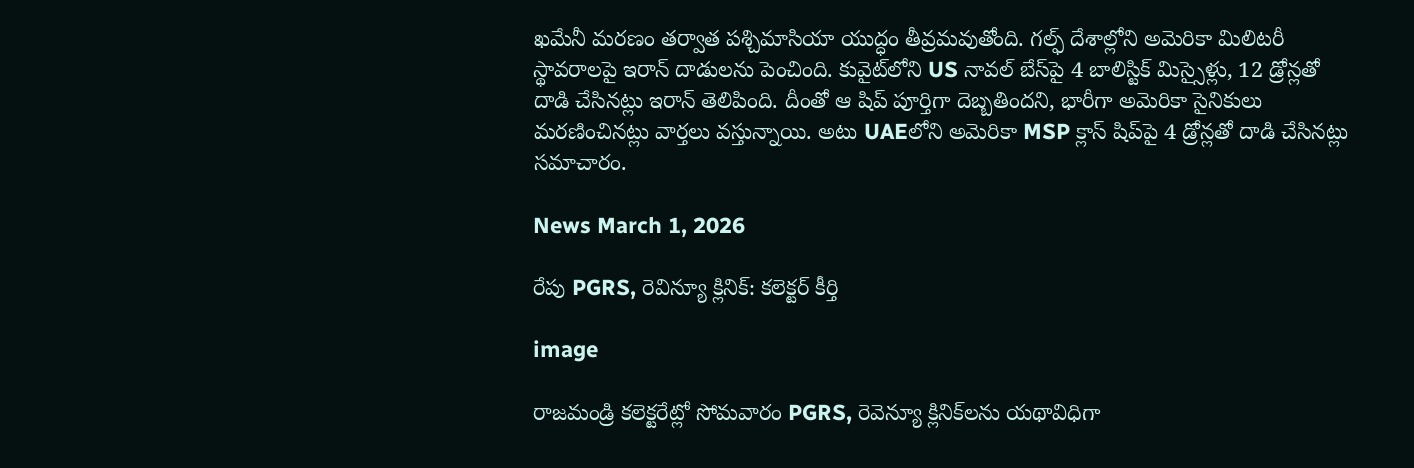ఖమేనీ మరణం తర్వాత పశ్చిమాసియా యుద్ధం తీవ్రమవుతోంది. గల్ఫ్ దేశాల్లోని అమెరికా మిలిటరీ స్థావరాలపై ఇరాన్ దాడులను పెంచింది. కువైట్‌లోని US నావల్ బేస్‌పై 4 బాలిస్టిక్ మిస్సైళ్లు, 12 డ్రోన్లతో దాడి చేసినట్లు ఇరాన్ తెలిపింది. దీంతో ఆ షిప్ పూర్తిగా దెబ్బతిందని, భారీగా అమెరికా సైనికులు మరణించినట్లు వార్తలు వస్తున్నాయి. అటు UAEలోని అమెరికా MSP క్లాస్ షిప్‌పై 4 డ్రోన్లతో దాడి చేసినట్లు సమాచారం.

News March 1, 2026

రేపు PGRS, రెవిన్యూ క్లినిక్: కలెక్టర్ కీర్తి

image

రాజమండ్రి కలెక్టరేట్లో సోమవారం PGRS, రెవెన్యూ క్లినిక్‌లను యథావిధిగా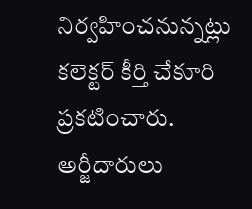నిర్వహించనున్నట్లు కలెక్టర్ కీర్తి చేకూరి ప్రకటించారు. అర్జీదారులు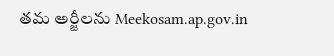తమ అర్జీలను Meekosam.ap.gov.in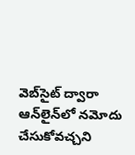వెబ్‌సైట్ ద్వారా ఆన్‌లైన్‌లో నమోదు చేసుకోవచ్చని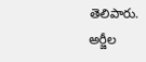తెలిపారు. అర్జీల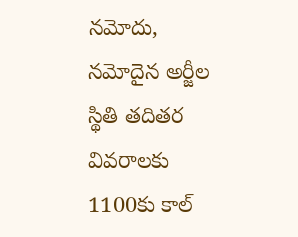నమోదు, నమోదైన అర్జీల స్థితి తదితర వివరాలకు 1100కు కాల్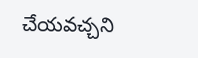చేయవచ్చని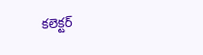కలెక్టర్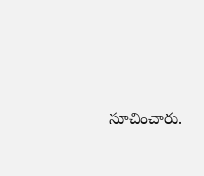సూచించారు.